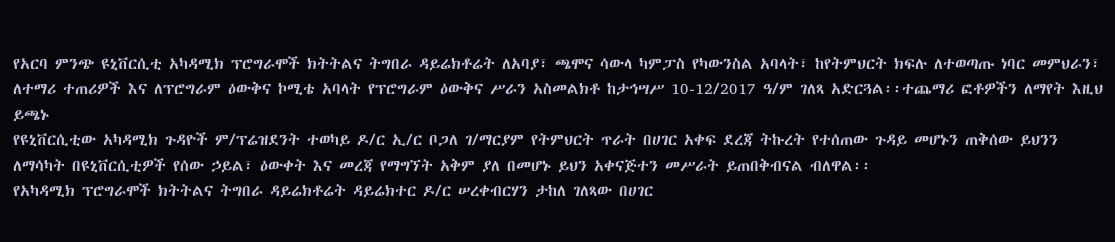የአርባ ምንጭ ዩኒቨርሲቲ አካዳሚክ ፕሮግራሞች ክትትልና ትግበራ ዳይሬክቶሬት ለአባያ፣ ጫሞና ሳውላ ካምፓስ የካውንስል አባላት፣ ከየትምህርት ክፍሉ ለተወጣጡ ነባር መምህራን፣ ለተማሪ ተጠሪዎች እና ለፕሮግራም ዕውቅና ኮሚቴ አባላት የፕሮግራም ዕውቅና ሥራን አስመልክቶ ከታኅሣሥ 10-12/2017 ዓ/ም ገለጻ አድርጓል፡፡ተጨማሪ ፎቶዎችን ለማየት እዚህ ይጫኑ
የዩኒቨርሲቲው አካዳሚክ ጉዳዮች ም/ፕሬዝደንት ተወካይ ዶ/ር ኢ/ር ቦጋለ ገ/ማርያም የትምህርት ጥራት በሀገር አቀፍ ደረጃ ትኩረት የተሰጠው ጉዳይ መሆኑን ጠቅሰው ይህንን ለማሳካት በዩኒቨርሲቲዎች የሰው ኃይል፣ ዕውቀት እና መረጃ የማግኘት አቅም ያለ በመሆኑ ይህን አቀናጅተን መሥራት ይጠበቅብናል ብለዋል፡፡
የአካዳሚክ ፕሮግራሞች ክትትልና ትግበራ ዳይሬክቶሬት ዳይሬክተር ዶ/ር ሠረቀብርሃን ታከለ ገለጻው በሀገር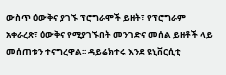ውስጥ ዕውቅና ያገኙ ፕሮግራሞች ይዘት፣ የፕሮግራም አቀራረጽ፣ ዕውቅና የሚያገኙበት መንገድና መሰል ይዘቶች ላይ መሰጠቱን ተናግረዋል፡፡ ዳይሬክተሩ እንደ ዩኒቨርሲቲ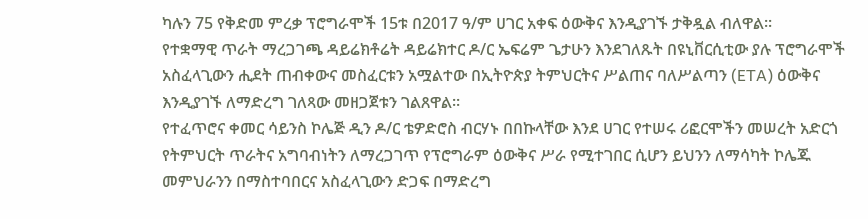ካሉን 75 የቅድመ ምረቃ ፕሮግራሞች 15ቱ በ2017 ዓ/ም ሀገር አቀፍ ዕውቅና እንዲያገኙ ታቅዷል ብለዋል፡፡
የተቋማዊ ጥራት ማረጋገጫ ዳይሬክቶሬት ዳይሬክተር ዶ/ር ኤፍሬም ጌታሁን እንደገለጹት በዩኒቨርሲቲው ያሉ ፕሮግራሞች አስፈላጊውን ሒደት ጠብቀውና መስፈርቱን አሟልተው በኢትዮጵያ ትምህርትና ሥልጠና ባለሥልጣን (ETA) ዕውቅና እንዲያገኙ ለማድረግ ገለጻው መዘጋጀቱን ገልጸዋል፡፡
የተፈጥሮና ቀመር ሳይንስ ኮሌጅ ዲን ዶ/ር ቴዎድሮስ ብርሃኑ በበኩላቸው እንደ ሀገር የተሠሩ ሪፎርሞችን መሠረት አድርጎ የትምህርት ጥራትና አግባብነትን ለማረጋገጥ የፕሮግራም ዕውቅና ሥራ የሚተገበር ሲሆን ይህንን ለማሳካት ኮሌጁ መምህራንን በማስተባበርና አስፈላጊውን ድጋፍ በማድረግ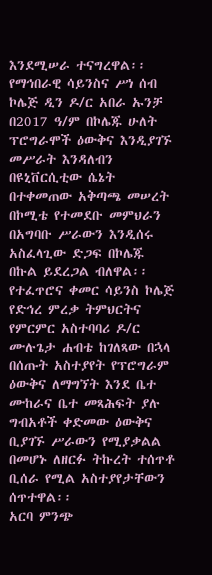እንደሚሠራ ተናግረዋል፡፡
የማኅበራዊ ሳይንስና ሥነ ሰብ ኮሌጅ ዲን ዶ/ር አበራ ኡንቻ በ2017 ዓ/ም በኮሌጁ ሁለት ፕሮግራሞች ዕውቅና እንዲያገኙ መሥራት እንዳለብን በዩኒቨርሲቲው ሴኔት በተቀመጠው አቅጣጫ መሠረት በኮሚቴ የተመደቡ መምህራን በአግባቡ ሥራውን እንዲሰሩ አስፈላጊው ድጋፍ በኮሌጁ በኩል ይደረጋል ብለዋል፡፡
የተፈጥሮና ቀመር ሳይንስ ኮሌጅ የድኅረ ምረቃ ትምህርትና የምርምር አስተባባሪ ዶ/ር ሙሉጌታ ሐብቴ ከገለጻው በኋላ በሰጡት አስተያየት የፕሮግራም ዕውቅና ለማግኘት እንደ ቤተ ሙከራና ቤተ መጻሕፍት ያሉ ግብአቶች ቀድመው ዕውቅና ቢያገኙ ሥራውን የሚያቃልል በመሆኑ ለዘርፉ ትኩረት ተሰጥቶ ቢሰራ የሚል አስተያየታቸውን ሰጥተዋል፡፡
አርባ ምንጭ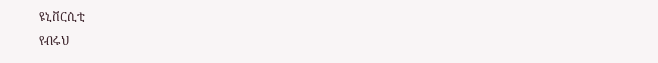ዩኒቨርሲቲ
የብሩህ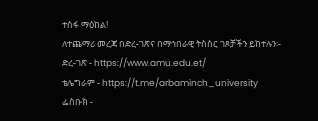ተስፋ ማዕከል!
ለተጨማሪ መረጃ በድረ-ገጽና በማኅበራዊ ትስስር ገጾቻችን ይከተሉን፡-
ድረ-ገጽ - https://www.amu.edu.et/
ቴሌግራም - https://t.me/arbaminch_university
ፌስቡክ -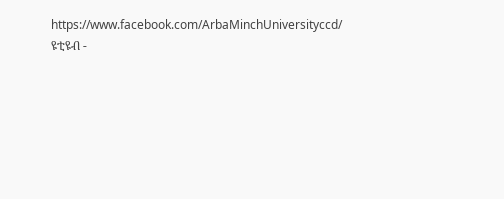https://www.facebook.com/ArbaMinchUniversityccd/
ዩቲዩብ -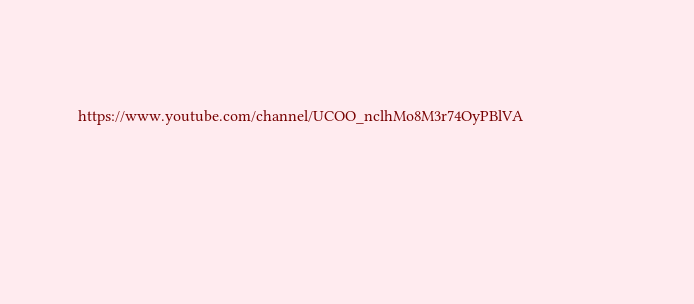https://www.youtube.com/channel/UCOO_nclhMo8M3r74OyPBlVA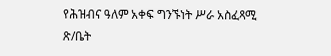የሕዝብና ዓለም አቀፍ ግንኙነት ሥራ አስፈጻሚ ጽ/ቤት